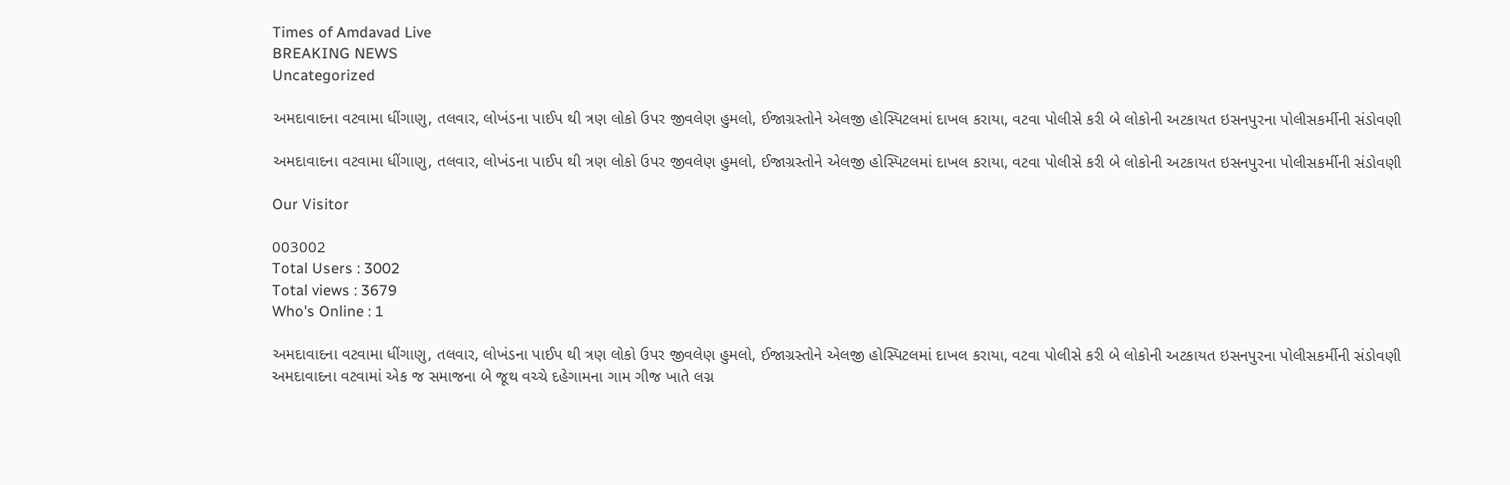Times of Amdavad Live
BREAKING NEWS
Uncategorized

અમદાવાદના વટવામા ધીંગાણુ, તલવાર, લોખંડના પાઈપ થી ત્રણ લોકો ઉપર જીવલેણ હુમલો, ઈજાગ્રસ્તોને એલજી હોસ્પિટલમાં દાખલ કરાયા, વટવા પોલીસે કરી બે લોકોની અટકાયત ઇસનપુરના પોલીસકર્મીની સંડોવણી

અમદાવાદના વટવામા ધીંગાણુ, તલવાર, લોખંડના પાઈપ થી ત્રણ લોકો ઉપર જીવલેણ હુમલો, ઈજાગ્રસ્તોને એલજી હોસ્પિટલમાં દાખલ કરાયા, વટવા પોલીસે કરી બે લોકોની અટકાયત ઇસનપુરના પોલીસકર્મીની સંડોવણી

Our Visitor

003002
Total Users : 3002
Total views : 3679
Who's Online : 1

અમદાવાદના વટવામા ધીંગાણુ, તલવાર, લોખંડના પાઈપ થી ત્રણ લોકો ઉપર જીવલેણ હુમલો, ઈજાગ્રસ્તોને એલજી હોસ્પિટલમાં દાખલ કરાયા, વટવા પોલીસે કરી બે લોકોની અટકાયત ઇસનપુરના પોલીસકર્મીની સંડોવણી
અમદાવાદના વટવામાં એક જ સમાજના બે જૂથ વચ્ચે દહેગામના ગામ ગીજ ખાતે લગ્ન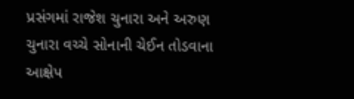પ્રસંગમાં રાજેશ ચુનારા અને અરુણ ચુનારા વચ્ચે સોનાની ચેઈન તોડવાના આક્ષેપ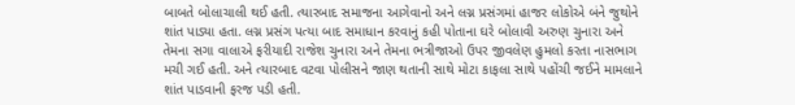બાબતે બોલાચાલી થઈ હતી. ત્યારબાદ સમાજના આગેવાનો અને લગ્ન પ્રસંગમાં હાજર લોકોએ બંને જુથોને શાંત પાડ્યા હતા. લગ્ન પ્રસંગ પત્યા બાદ સમાધાન કરવાનું કહી પોતાના ઘરે બોલાવી અરુણ ચુનારા અને તેમના સગા વાલાએ ફરીયાદી રાજેશ ચુનારા અને તેમના ભત્રીજાઓ ઉપર જીવલેણ હુમલો કરતા નાસભાગ મચી ગઈ હતી. અને ત્યારબાદ વટવા પોલીસને જાણ થતાની સાથે મોટા કાફલા સાથે પહોંચી જઈને મામલાને શાંત પાડવાની ફરજ પડી હતી.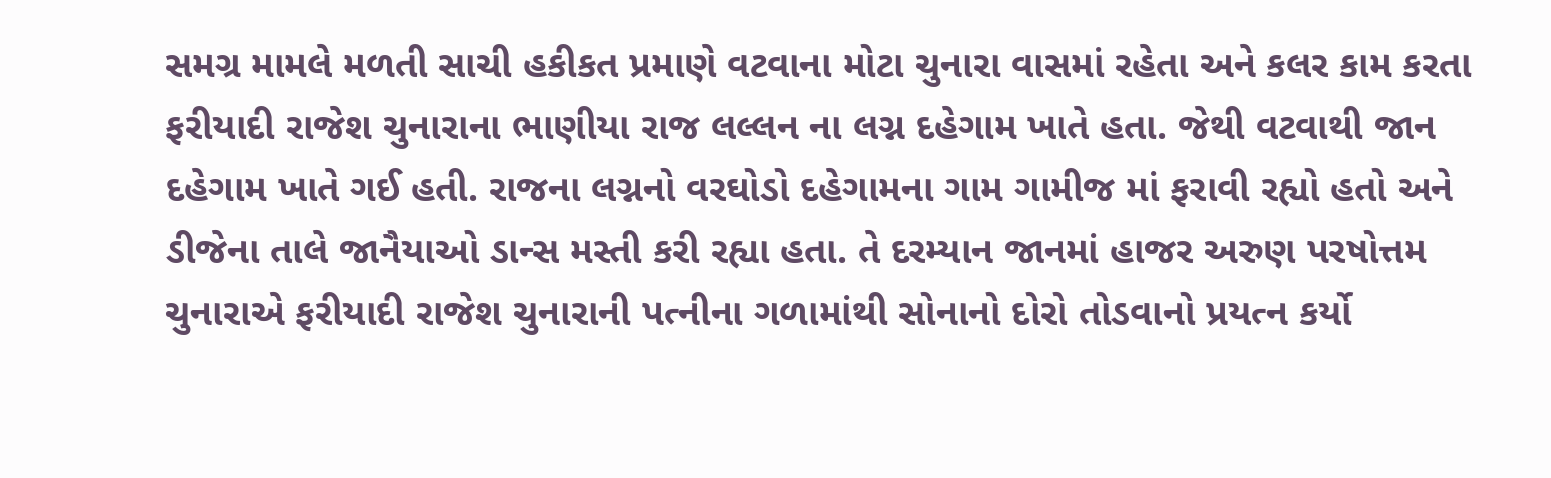સમગ્ર મામલે મળતી સાચી હકીકત પ્રમાણે વટવાના મોટા ચુનારા વાસમાં રહેતા અને કલર કામ કરતા ફરીયાદી રાજેશ ચુનારાના ભાણીયા રાજ લલ્લન ના લગ્ન દહેગામ ખાતે હતા. જેથી વટવાથી જાન દહેગામ ખાતે ગઈ હતી. રાજના લગ્નનો વરઘોડો દહેગામના ગામ ગામીજ માં ફરાવી રહ્યો હતો અને ડીજેના તાલે જાનૈયાઓ ડાન્સ મસ્તી કરી રહ્યા હતા. તે દરમ્યાન જાનમાં હાજર અરુણ પરષોત્તમ ચુનારાએ ફરીયાદી રાજેશ ચુનારાની પત્નીના ગળામાંથી સોનાનો દોરો તોડવાનો પ્રયત્ન કર્યો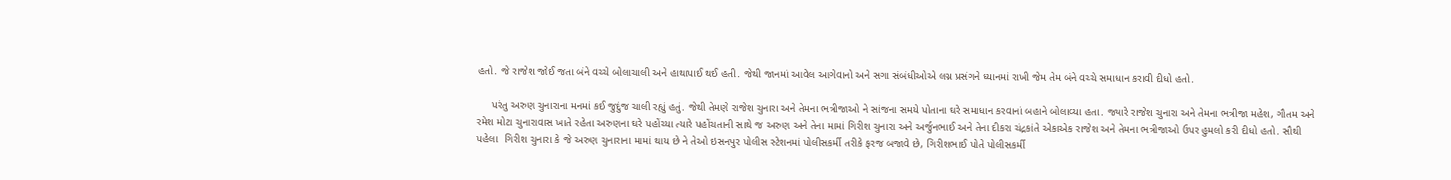હતો. જે રાજેશ જોઈ જતા બંને વચ્ચે બોલાચાલી અને હાથાપાઈ થઈ હતી. જેથી જાનમાં આવેલ આગેવાનો અને સગા સંબંધીઓએ લગ્ન પ્રસંગને ધ્યાનમાં રાખી જેમ તેમ બંને વચ્ચે સમાધાન કરાવી દીધો હતો.

     પરંતુ અરુણ ચુનારાના મનમાં કઈ જુદુંજ ચાલી રહ્યું હતું. જેથી તેમણે રાજેશ ચુનારા અને તેમના ભત્રીજાઓ ને સાંજના સમયે પોતાના ઘરે સમાધાન કરવાનાં બહાને બોલાવ્યા હતા. જ્યારે રાજેશ ચુનારા અને તેમના ભત્રીજા મહેશ, ગૌતમ અને રમેશ મોટા ચુનારાવાસ ખાતે રહેતા અરુણના ઘરે પહોંચ્યા ત્યારે પહોંચતાની સાથે જ અરુણ અને તેના મામાં ગિરીશ ચુનારા અને અર્જુનભાઈ અને તેના દીકરા ચંદ્રકાંતે એકાએક રાજેશ અને તેમના ભત્રીજાઓ ઉપર હુમલો કરી દીધો હતો. સૌથી પહેલા  ગિરીશ ચુનારા કે જે અરુણ ચુનારાના મામાં થાય છે ને તેઓ ઇસનપુર પોલીસ સ્ટેશનમાં પોલીસકર્મી તરીકે ફરજ બજાવે છે, ગિરીશભાઈ પોતે પોલીસકર્મી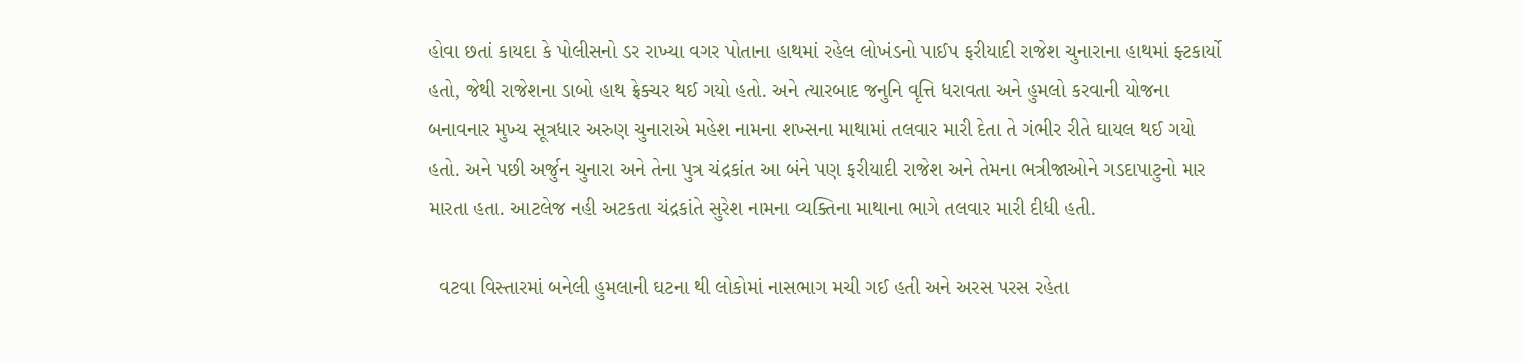હોવા છતાં કાયદા કે પોલીસનો ડર રાખ્યા વગર પોતાના હાથમાં રહેલ લોખંડનો પાઈપ ફરીયાદી રાજેશ ચુનારાના હાથમાં ફ્ટકાર્યો હતો, જેથી રાજેશના ડાબો હાથ ફ્રેક્ચર થઈ ગયો હતો. અને ત્યારબાદ જનુનિ વૃત્તિ ધરાવતા અને હુમલો કરવાની યોજના બનાવનાર મુખ્ય સૂત્રધાર અરુણ ચુનારાએ મહેશ નામના શખ્સના માથામાં તલવાર મારી દેતા તે ગંભીર રીતે ઘાયલ થઈ ગયો હતો. અને પછી અર્જુન ચુનારા અને તેના પુત્ર ચંદ્રકાંત આ બંને પણ ફરીયાદી રાજેશ અને તેમના ભત્રીજાઓને ગડદાપાટુનો માર મારતા હતા. આટલેજ નહી અટકતા ચંદ્રકાંતે સુરેશ નામના વ્યક્તિના માથાના ભાગે તલવાર મારી દીધી હતી.

  વટવા વિસ્તારમાં બનેલી હુમલાની ઘટના થી લોકોમાં નાસભાગ મચી ગઈ હતી અને અરસ પરસ રહેતા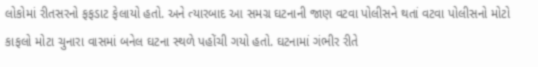લોકોમાં રીતસરનો ફફડાટ ફેલાયો હતો. અને ત્યારબાદ આ સમગ્ર ઘટનાની જાણ વટવા પોલીસને થતાં વટવા પોલીસનો મોટો કાફલો મોટા ચુનારા વાસમાં બનેલ ઘટના સ્થળે પહોંચી ગયો હતો. ઘટનામાં ગંભીર રીતે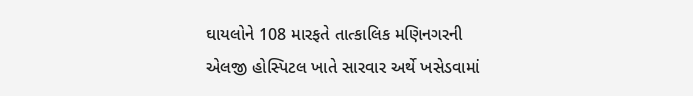ઘાયલોને 108 મારફતે તાત્કાલિક મણિનગરની એલજી હોસ્પિટલ ખાતે સારવાર અર્થે ખસેડવામાં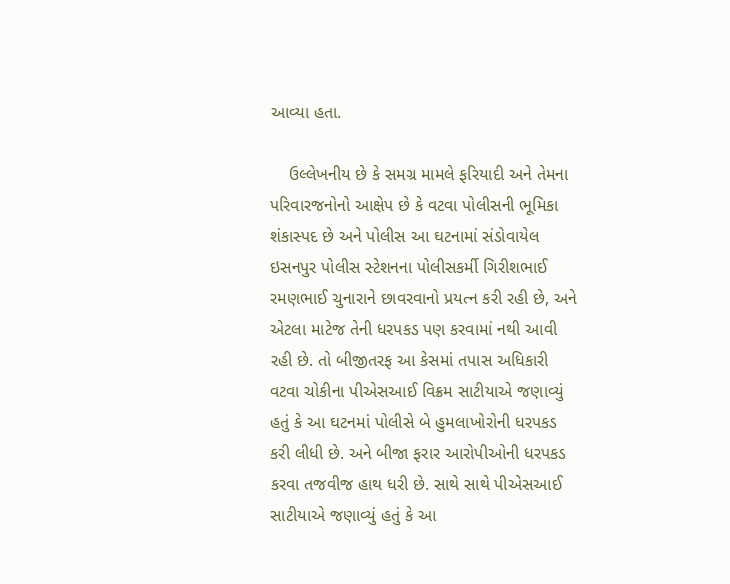આવ્યા હતા.

    ઉલ્લેખનીય છે કે સમગ્ર મામલે ફરિયાદી અને તેમના પરિવારજનોનો આક્ષેપ છે કે વટવા પોલીસની ભૂમિકા શંકાસ્પદ છે અને પોલીસ આ ઘટનામાં સંડોવાયેલ ઇસનપુર પોલીસ સ્ટેશનના પોલીસકર્મી ગિરીશભાઈ રમણભાઈ ચુનારાને છાવરવાનો પ્રયત્ન કરી રહી છે, અને એટલા માટેજ તેની ધરપકડ પણ કરવામાં નથી આવી રહી છે. તો બીજીતરફ આ કેસમાં તપાસ અધિકારી વટવા ચોકીના પીએસઆઈ વિક્રમ સાટીયાએ જણાવ્યું હતું કે આ ઘટનમાં પોલીસે બે હુમલાખોરોની ધરપકડ કરી લીધી છે. અને બીજા ફરાર આરોપીઓની ધરપકડ કરવા તજવીજ હાથ ધરી છે. સાથે સાથે પીએસઆઈ સાટીયાએ જણાવ્યું હતું કે આ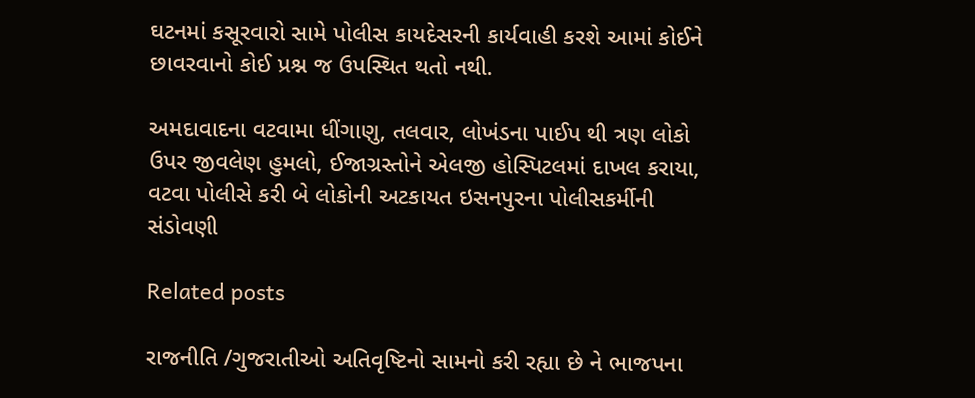ઘટનમાં કસૂરવારો સામે પોલીસ કાયદેસરની કાર્યવાહી કરશે આમાં કોઈને છાવરવાનો કોઈ પ્રશ્ન જ ઉપસ્થિત થતો નથી.

અમદાવાદના વટવામા ધીંગાણુ, તલવાર, લોખંડના પાઈપ થી ત્રણ લોકો ઉપર જીવલેણ હુમલો, ઈજાગ્રસ્તોને એલજી હોસ્પિટલમાં દાખલ કરાયા, વટવા પોલીસે કરી બે લોકોની અટકાયત ઇસનપુરના પોલીસકર્મીની સંડોવણી

Related posts

રાજનીતિ /ગુજરાતીઓ અતિવૃષ્ટિનો સામનો કરી રહ્યા છે ને ભાજપના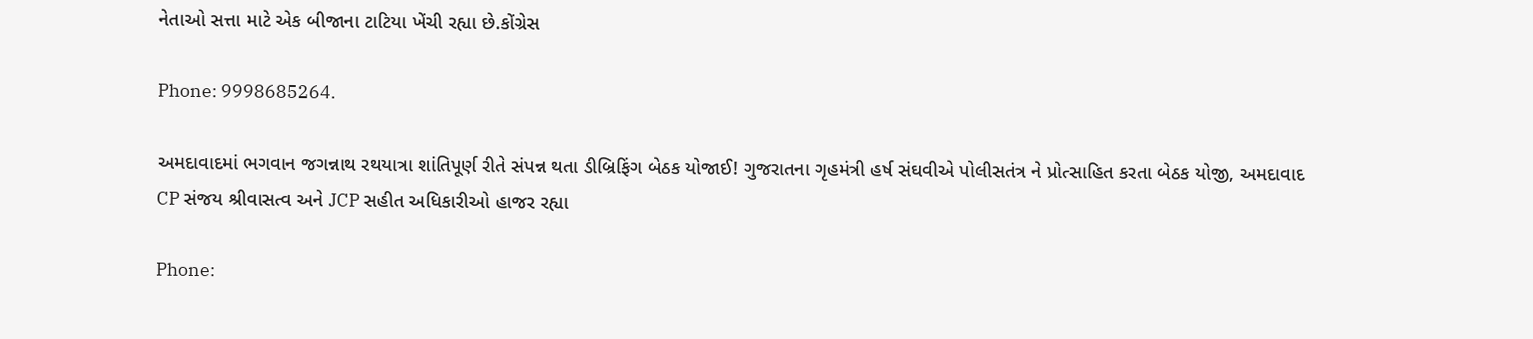નેતાઓ સત્તા માટે એક બીજાના ટાટિયા ખેંચી રહ્યા છે.કોંગ્રેસ

Phone: 9998685264.

અમદાવાદમાં ભગવાન જગન્નાથ રથયાત્રા શાંતિપૂર્ણ રીતે સંપન્ન થતા ડીબ્રિફિંગ બેઠક યોજાઈ! ગુજરાતના ગૃહમંત્રી હર્ષ સંઘવીએ પોલીસતંત્ર ને પ્રોત્સાહિત કરતા બેઠક યોજી, અમદાવાદ CP સંજય શ્રીવાસત્વ અને JCP સહીત અધિકારીઓ હાજર રહ્યા

Phone: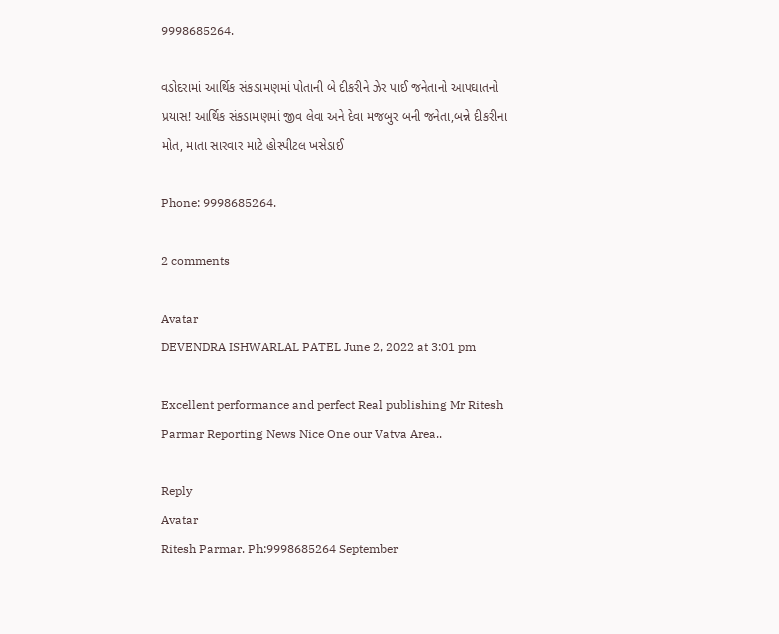9998685264.

વડોદરામાં આર્થિક સંકડામણમાં પોતાની બે દીકરીને ઝેર પાઈ જનેતાનો આપઘાતનો પ્રયાસ! આર્થિક સંકડામણમાં જીવ લેવા અને દેવા મજબુર બની જનેતા,બન્ને દીકરીના મોત, માતા સારવાર માટે હોસ્પીટલ ખસેડાઈ

Phone: 9998685264.

2 comments

Avatar
DEVENDRA ISHWARLAL PATEL June 2, 2022 at 3:01 pm

Excellent performance and perfect Real publishing Mr Ritesh Parmar Reporting News Nice One our Vatva Area..

Reply
Avatar
Ritesh Parmar. Ph:9998685264 September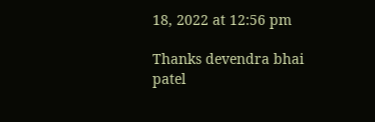18, 2022 at 12:56 pm

Thanks devendra bhai patel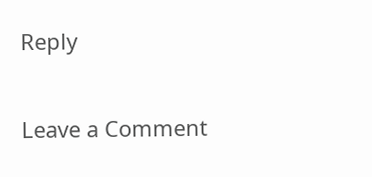Reply

Leave a Comment